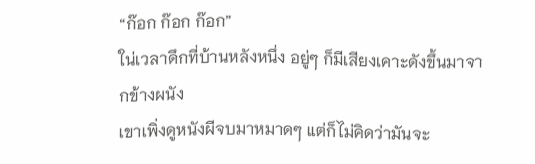“ก๊อก ก๊อก ก๊อก”
ใน่เวลาดึกที่บ้านหลังหนึ่ง อยู่ๆ ก็มีเสียงเคาะดังขึ้นมาจากข้างผนัง
เขาเพิ่งดูหนังผีจบมาหมาดๆ แต่ก็ไม่คิดว่ามันจะ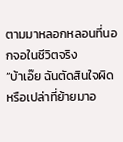ตามมาหลอกหลอนที่นอกจอในชีวิตจริง
“บ้าเอ๊ย ฉันตัดสินใจผิดหรือเปล่าที่ย้ายมาอ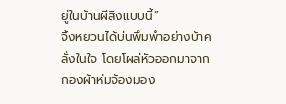ยู่ในบ้านผีสิงแบบนี้”
จิ้งหยวนได้บ่นพึมพำอย่างบ้าคลั่งในใจ โดยโผล่หัวออกมาจากกองผ้าห่มจ้องมอง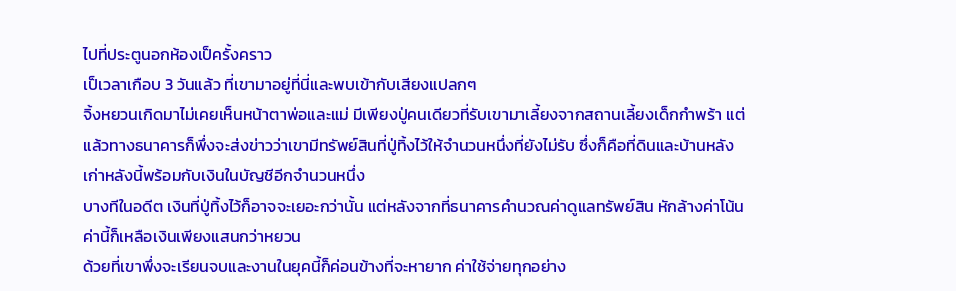ไปที่ประตูนอกห้องเป็ครั้งคราว
เป็เวลาเกือบ 3 วันแล้ว ที่เขามาอยู่ที่นี่และพบเข้ากับเสียงแปลกๆ
จิ้งหยวนเกิดมาไม่เคยเห็นหน้าตาพ่อและแม่ มีเพียงปู่คนเดียวที่รับเขามาเลี้ยงจากสถานเลี้ยงเด็กกำพร้า แต่แล้วทางธนาคารก็พึ่งจะส่งข่าวว่าเขามีทรัพย์สินที่ปู่ทิ้งไว้ให้จำนวนหนึ่งที่ยังไม่รับ ซึ่งก็คือที่ดินและบ้านหลังเก่าหลังนี้พร้อมกับเงินในบัญชีอีกจำนวนหนึ่ง
บางทีในอดีต เงินที่ปู่ทิ้งไว้ก็อาจจะเยอะกว่านั้น แต่หลังจากที่ธนาคารคำนวณค่าดูแลทรัพย์สิน หักล้างค่าโน้นค่านี้ก็เหลือเงินเพียงแสนกว่าหยวน
ด้วยที่เขาพึ่งจะเรียนจบและงานในยุคนี้ก็ค่อนข้างที่จะหายาก ค่าใช้จ่ายทุกอย่าง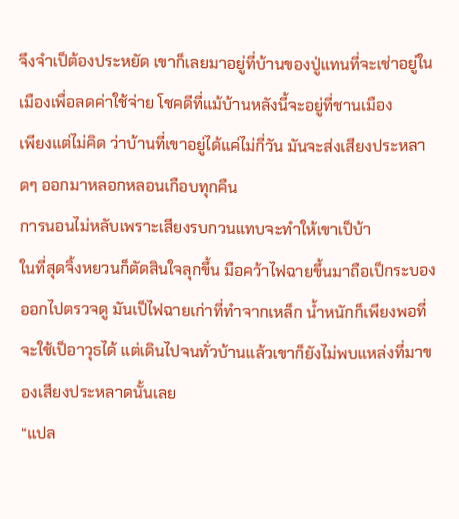จึงจำเป็ต้องประหยัด เขาก็เลยมาอยู่ที่บ้านของปู่แทนที่จะเช่าอยู่ในเมืองเพื่อลดค่าใช้จ่าย โชคดีที่แม้บ้านหลังนี้จะอยู่ที่ชานเมือง
เพียงแต่ไม่คิด ว่าบ้านที่เขาอยู่ได้แค่ไม่กี่วัน มันจะส่งเสียงประหลาดๆ ออกมาหลอกหลอนเกือบทุกคืน
การนอนไม่หลับเพราะเสียงรบกวนแทบจะทำให้เขาเป็บ้า
ในที่สุดจิ้งหยวนก็ตัดสินใจลุกขึ้น มือคว้าไฟฉายขึ้นมาถือเป็กระบองออกไปตรวจดู มันเป็ไฟฉายเก่าที่ทำจากเหล็ก น้ำหนักก็เพียงพอที่จะใช้เป็อาวุธได้ แต่เดินไปจนทั่วบ้านแล้วเขาก็ยังไม่พบแหล่งที่มาของเสียงประหลาดนั้นเลย
“แปล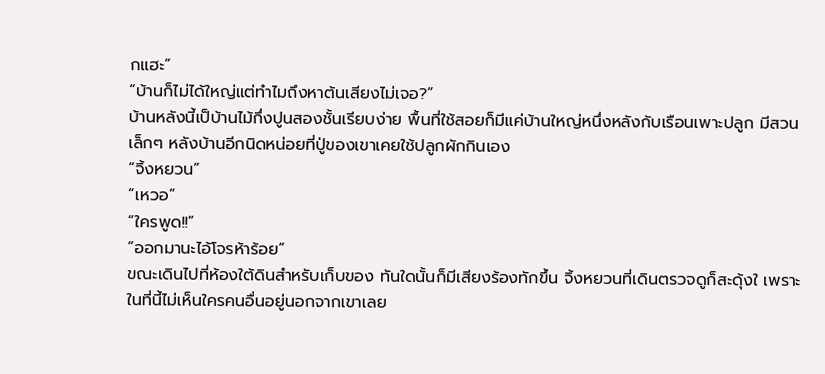กแฮะ”
“บ้านก็ไม่ได้ใหญ่แต่ทำไมถึงหาต้นเสียงไม่เจอ?”
บ้านหลังนี้เป็บ้านไม้กึ่งปูนสองชั้นเรียบง่าย พื้นที่ใช้สอยก็มีแค่บ้านใหญ่หนึ่งหลังกับเรือนเพาะปลูก มีสวนเล็กๆ หลังบ้านอีกนิดหน่อยที่ปู่ของเขาเคยใช้ปลูกผักกินเอง
“จิ้งหยวน”
“เหวอ”
“ใครพูด!!”
“ออกมานะไอ้โจรห้าร้อย”
ขณะเดินไปที่ห้องใต้ดินสำหรับเก็บของ ทันใดนั้นก็มีเสียงร้องทักขึ้น จิ้งหยวนที่เดินตรวจดูก็สะดุ้งใ เพราะในที่นี้ไม่เห็นใครคนอื่นอยู่นอกจากเขาเลย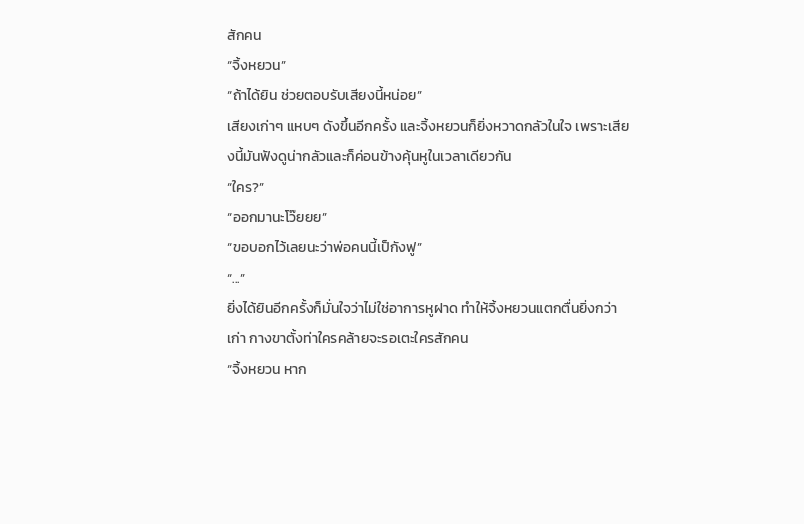สักคน
“จิ้งหยวน”
“ถ้าได้ยิน ช่วยตอบรับเสียงนี้หน่อย”
เสียงเก่าๆ แหบๆ ดังขึ้นอีกครั้ง และจิ้งหยวนก็ยิ่งหวาดกลัวในใจ เพราะเสียงนี้มันฟังดูน่ากลัวและก็ค่อนข้างคุ้นหูในเวลาเดียวกัน
“ใคร?”
“ออกมานะโว๊ยยย”
“ขอบอกไว้เลยนะว่าพ่อคนนี้เป็กังฟู”
“...”
ยิ่งได้ยินอีกครั้งก็มั่นใจว่าไม่ใช่อาการหูฝาด ทำให้จิ้งหยวนแตกตื่นยิ่งกว่าเก่า กางขาตั้งท่าใครคล้ายจะรอเตะใครสักคน
“จิ้งหยวน หาก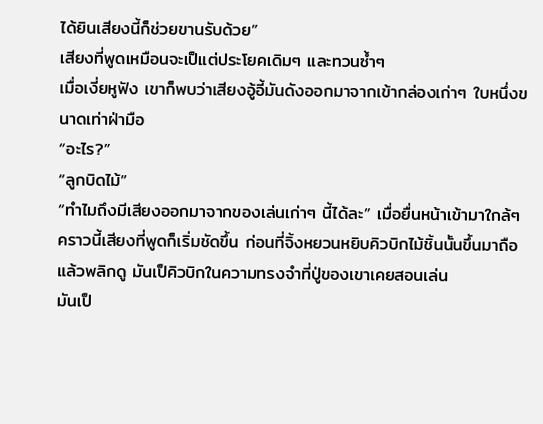ได้ยินเสียงนี้ก็ช่วยขานรับด้วย”
เสียงที่พูดเหมือนจะเป็แต่ประโยคเดิมๆ และทวนซ้ำๆ
เมื่อเงี่ยหูฟัง เขาก็พบว่าเสียงอู้อี้มันดังออกมาจากเข้ากล่องเก่าๆ ใบหนึ่งขนาดเท่าฝ่ามือ
“อะไร?”
“ลูกบิดไม้”
“ทำไมถึงมีเสียงออกมาจากของเล่นเก่าๆ นี้ได้ละ” เมื่อยื่นหน้าเข้ามาใกล้ๆ คราวนี้เสียงที่พูดก็เริ่มชัดขึ้น ก่อนที่จิ้งหยวนหยิบคิวบิกไม้ชิ้นนั้นขึ้นมาถือแล้วพลิกดู มันเป็คิวบิกในความทรงจำที่ปู่ของเขาเคยสอนเล่น
มันเป็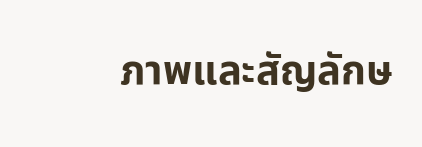ภาพและสัญลักษ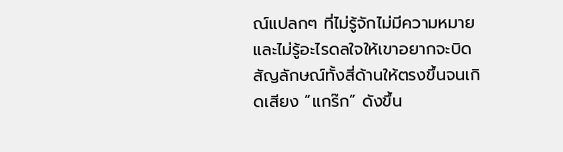ณ์แปลกๆ ที่ไม่รู้จักไม่มีความหมาย และไม่รู้อะไรดลใจให้เขาอยากจะบิดสัญลักษณ์ทั้งสี่ด้านให้ตรงขึ้นจนเกิดเสียง “แกร๊ก” ดังขึ้น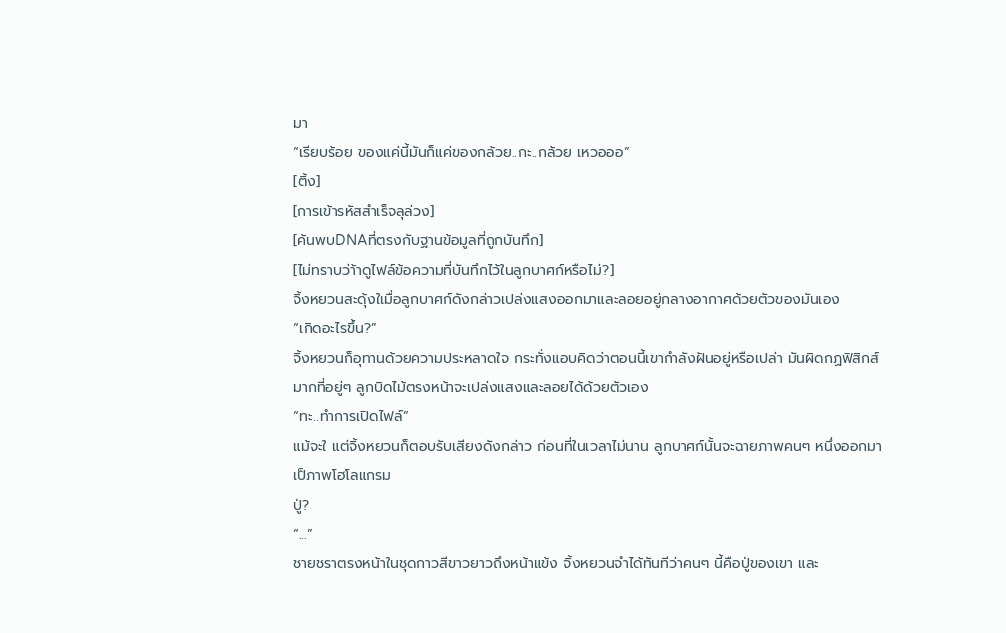มา
“เรียบร้อย ของแค่นี้มันก็แค่ของกล้วย..กะ..กล้วย เหวอออ”
[ติ้ง]
[การเข้ารหัสสำเร็จลุล่วง]
[ค้นพบDNAที่ตรงกับฐานข้อมูลที่ถูกบันทึก]
[ไม่ทราบว่า้าดูไฟล์ข้อความที่บันทึกไว้ในลูกบาศก์หรือไม่?]
จิ้งหยวนสะดุ้งใเมื่อลูกบาศก์ดังกล่าวเปล่งแสงออกมาและลอยอยู่กลางอากาศด้วยตัวของมันเอง
“เกิดอะไรขึ้น?”
จิ้งหยวนก็อุทานด้วยความประหลาดใจ กระทั่งแอบคิดว่าตอนนี้เขากำลังฝันอยู่หรือเปล่า มันผิดกฏฟิสิกส์มากที่อยู่ๆ ลูกบิดไม้ตรงหน้าจะเปล่งแสงและลอยได้ด้วยตัวเอง
“ทะ..ทำการเปิดไฟล์”
แม้จะใ แต่จิ้งหยวนก็ตอบรับเสียงดังกล่าว ก่อนที่ในเวลาไม่นาน ลูกบาศก์นั้นจะฉายภาพคนๆ หนึ่งออกมาเป็ภาพโฮโลแกรม
ปู่?
“...”
ชายชราตรงหน้าในชุดกาวสีขาวยาวถึงหน้าแข้ง จิ้งหยวนจำได้ทันทีว่าคนๆ นี้คือปู่ของเขา และ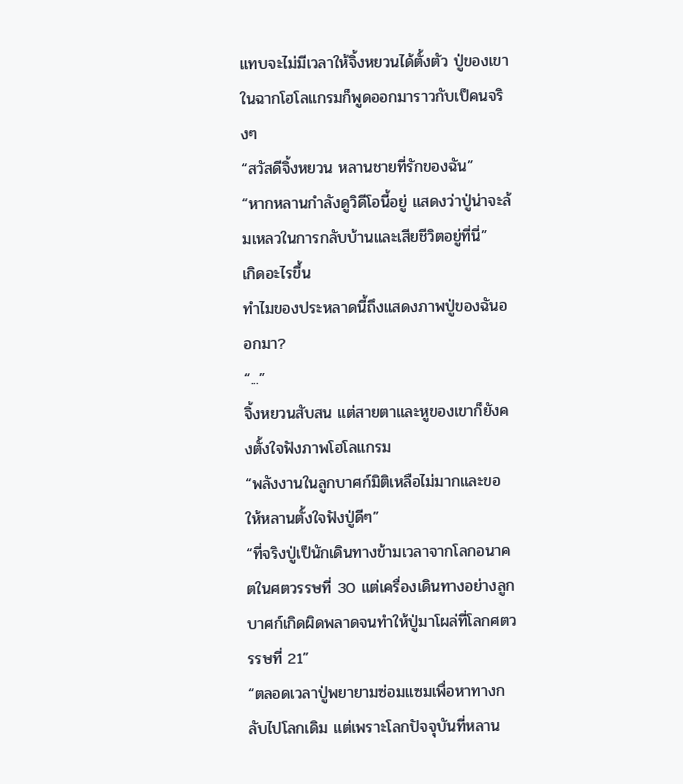แทบจะไม่มีเวลาให้จิ้งหยวนได้ตั้งตัว ปู่ของเขาในฉากโฮโลแกรมก็พูดออกมาราวกับเป็คนจริงๆ
“สวัสดีจิ้งหยวน หลานชายที่รักของฉัน”
“หากหลานกำลังดูวิดีโอนี้อยู่ แสดงว่าปู่น่าจะล้มเหลวในการกลับบ้านและเสียชีวิตอยู่ที่นี่”
เกิดอะไรขึ้น
ทำไมของประหลาดนี้ถึงแสดงภาพปู่ของฉันออกมา?
“...”
จิ้งหยวนสับสน แต่สายตาและหูของเขาก็ยังคงตั้งใจฟังภาพโฮโลแกรม
“พลังงานในลูกบาศก์มิติเหลือไม่มากและขอให้หลานตั้งใจฟังปู่ดีๆ”
“ที่จริงปู่เป็นักเดินทางข้ามเวลาจากโลกอนาคตในศตวรรษที่ 30 แต่เครื่องเดินทางอย่างลูกบาศก์เกิดผิดพลาดจนทำให้ปู่มาโผล่ที่โลกศตวรรษที่ 21”
“ตลอดเวลาปู่พยายามซ่อมแซมเพื่อหาทางกลับไปโลกเดิม แต่เพราะโลกปัจจุบันที่หลาน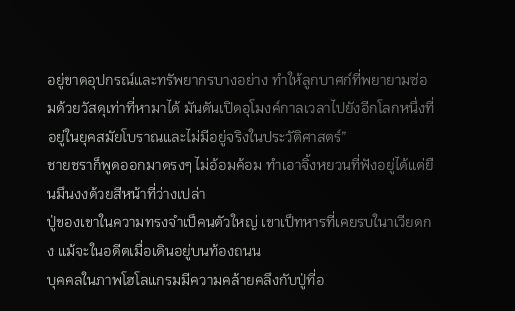อยู่ขาดอุปกรณ์และทรัพยากรบางอย่าง ทำให้ลูกบาศก์ที่พยายามซ่อมด้วยวัสดุเท่าที่หามาได้ มันดันเปิดอุโมงค์กาลเวลาไปยังอีกโลกหนึ่งที่อยู่ในยุคสมัยโบราณและไม่มีอยู่จริงในประวัติศาสตร์”
ชายชราก็พูดออกมาตรงๆ ไม่อ้อมค้อม ทำเอาจิ้งหยวนที่ฟังอยู่ได้แต่ยืนมึนงงด้วยสีหน้าที่ว่างเปล่า
ปู่ของเขาในความทรงจำเป็คนตัวใหญ่ เขาเป็ทหารที่เคยรบในาเวียดกง แม้จะในอดีตเมื่อเดินอยู่บนท้องถนน
บุคคลในภาพโฮโลแกรมมีความคล้ายคลึงกับปู่ที่อ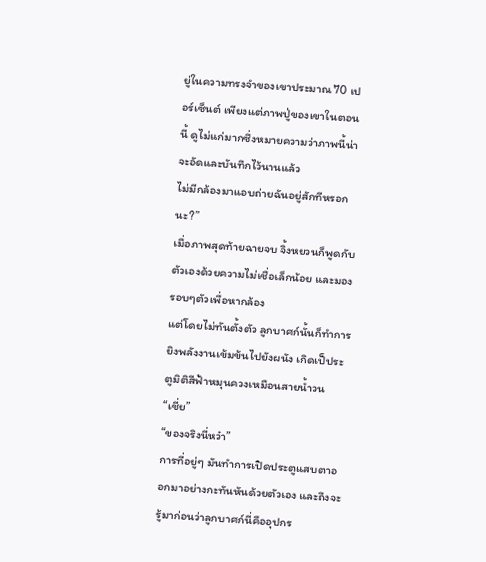ยู่ในความทรงจำของเขาประมาณ 70 เปอร์เซ็นต์ เพียงแต่ภาพปู่ของเขาในตอนนี้ ดูไม่แก่มากซึ่งหมายความว่าภาพนี้น่าจะอัดและบันทึกไว้นานแล้ว
ไม่มีกล้องมาแอบถ่ายฉันอยู่สักทีหรอกนะ?”
เมื่อภาพสุดท้ายฉายจบ จิ้งหยวนก็พูดกับตัวเองด้วยความไม่เชื่อเล็กน้อย และมองรอบๆตัวเพื่อหากล้อง
แต่โดยไม่ทันตั้งตัว ลูกบาศก์นั้นก็ทำการยิงพลังงานเข้มข้นไปยังผนัง เกิดเป็ประตูมิติสีฟ้าหมุนควงเหมือนสายน้ำวน
“เชี่ย”
“ของจริงนี่หว๋า”
การที่อยู่ๆ มันทำการเปิดประตูแสบตาออกมาอย่างกะทันหันด้วยตัวเอง และถึงจะรู้มาก่อนว่าลูกบาศก์นี่คืออุปกร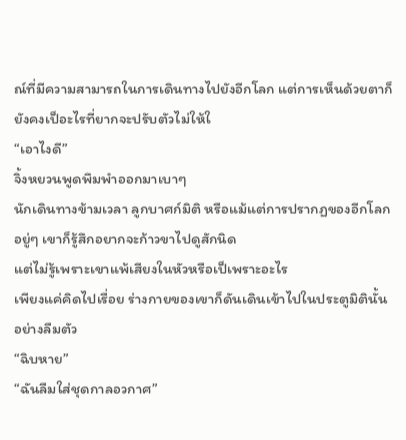ณ์ที่มีความสามารถในการเดินทางไปยังอีกโลก แต่การเห็นด้วยตาก็ยังคงเป็อะไรที่ยากจะปรับตัวไม่ให้ใ
“เอาไงดี”
จิ้งหยวนพูดพึมพำออกมาเบาๆ
นักเดินทางข้ามเวลา ลูกบาศก์มิติ หรือแม้แต่การปรากฏของอีกโลก อยู่ๆ เขาก็รู้สึกอยากจะก้าวขาไปดูสักนิด
แต่ไม่รู้เพราะเขาแพ้เสียงในหัวหรือเป็เพราะอะไร
เพียงแค่คิดไปเรื่อย ร่างกายของเขาก็ดันเดินเข้าไปในประตูมิตินั้นอย่างลืมตัว
“ฉิบหาย”
“ฉันลืมใส่ชุดกาลอวกาศ”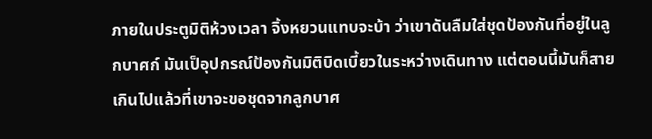ภายในประตูมิติห้วงเวลา จิ้งหยวนแทบจะบ้า ว่าเขาดันลืมใส่ชุดป้องกันที่อยู่ในลูกบาศก์ มันเป็อุปกรณ์ป้องกันมิติบิดเบี้ยวในระหว่างเดินทาง แต่ตอนนี้มันก็สายเกินไปแล้วที่เขาจะขอชุดจากลูกบาศ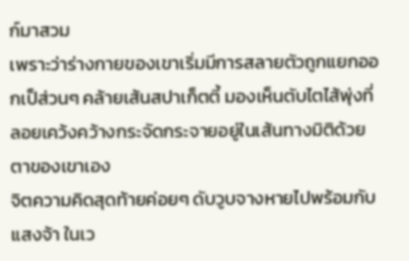ก์มาสวม
เพราะว่าร่างกายของเขาเริ่มมีการสลายตัวถูกแยกออกเป็ส่วนๆ คล้ายเส้นสปาเก็ตตี้ มองเห็นตับไตไส้พุ่งที่ลอยเคว้งคว้างกระจัดกระจายอยู่ในเส้นทางมิติด้วยตาของเขาเอง
จิตความคิดสุดท้ายค่อยๆ ดับวูบจางหายไปพร้อมกับแสงจ้า ในเว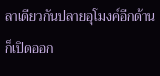ลาเดียวกันปลายอุโมงค์อีกด้านก็เปิดออก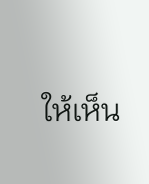ให้เห็น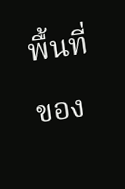พื้นที่ของ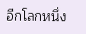อีกโลกหนึ่ง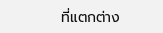ที่แตกต่าง